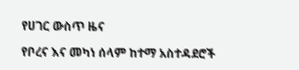የሀገር ውስጥ ዜና

የቦረና እና መካነ ሰላም ከተማ አስተዳደሮች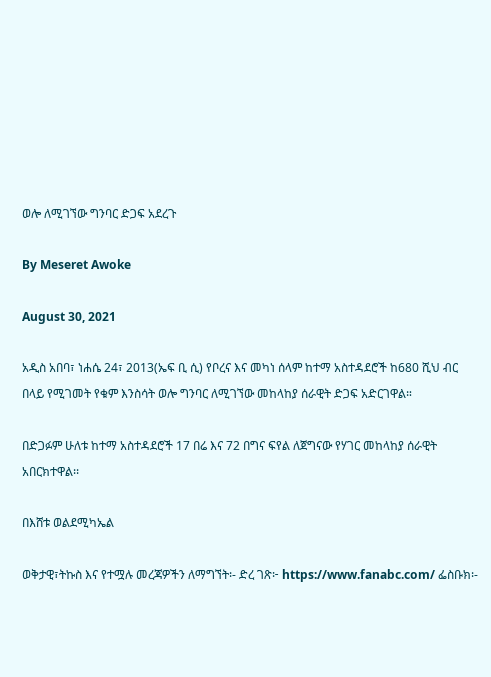ወሎ ለሚገኘው ግንባር ድጋፍ አደረጉ

By Meseret Awoke

August 30, 2021

አዲስ አበባ፣ ነሐሴ 24፣ 2013(ኤፍ ቢ ሲ) የቦረና እና መካነ ሰላም ከተማ አስተዳደሮች ከ680 ሺህ ብር በላይ የሚገመት የቁም እንስሳት ወሎ ግንባር ለሚገኘው መከላከያ ሰራዊት ድጋፍ አድርገዋል።

በድጋፉም ሁለቱ ከተማ አስተዳደሮች 17 በሬ እና 72 በግና ፍየል ለጀግናው የሃገር መከላከያ ሰራዊት አበርክተዋል፡፡

በእሸቱ ወልደሚካኤል

ወቅታዊ፣ትኩስ እና የተሟሉ መረጃዎችን ለማግኘት፡- ድረ ገጽ፦ https://www.fanabc.com/ ፌስቡክ፡-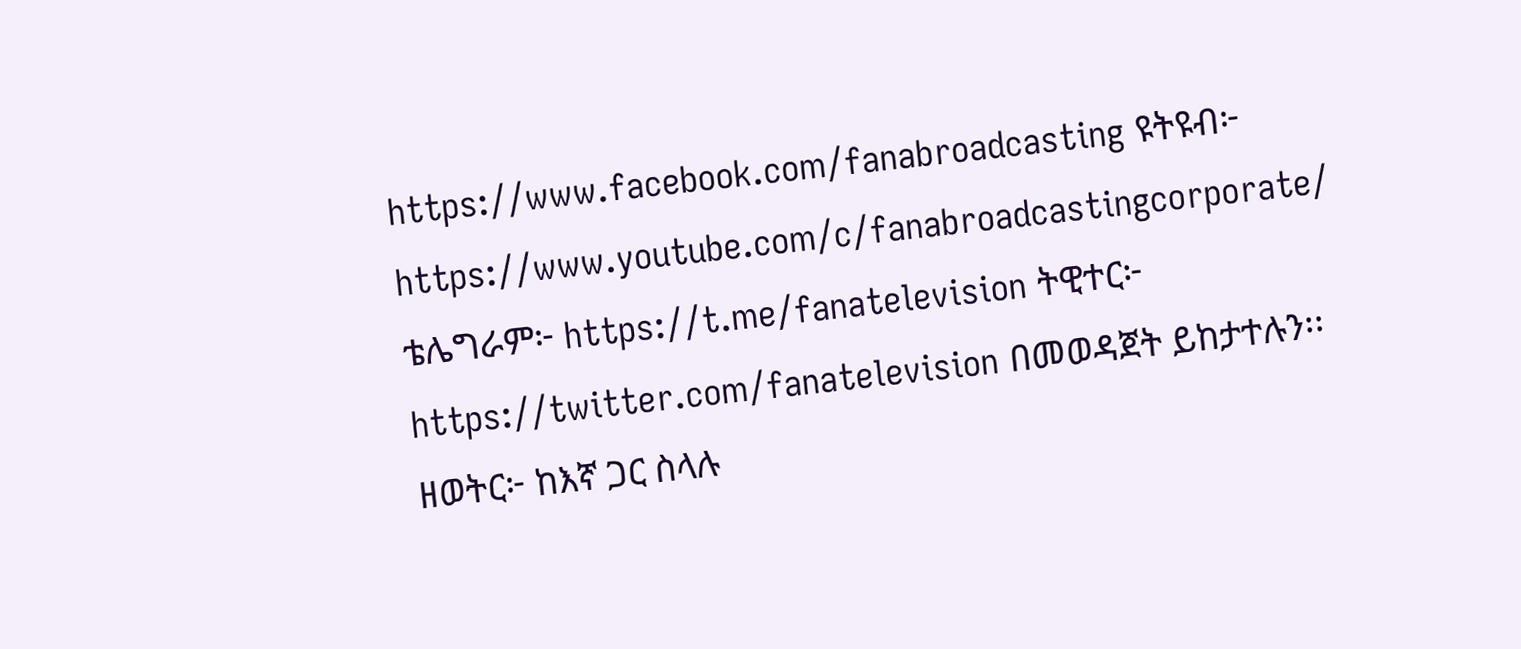https://www.facebook.com/fanabroadcasting ዩትዩብ፦ https://www.youtube.com/c/fanabroadcastingcorporate/ ቴሌግራም፦ https://t.me/fanatelevision ትዊተር፦ https://twitter.com/fanatelevision በመወዳጀት ይከታተሉን፡፡ ዘወትር፦ ከእኛ ጋር ስላሉ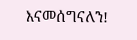እናመሰግናለን!